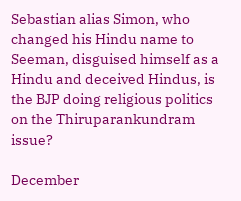Sebastian alias Simon, who changed his Hindu name to Seeman, disguised himself as a Hindu and deceived Hindus, is the BJP doing religious politics on the Thiruparankundram issue?

December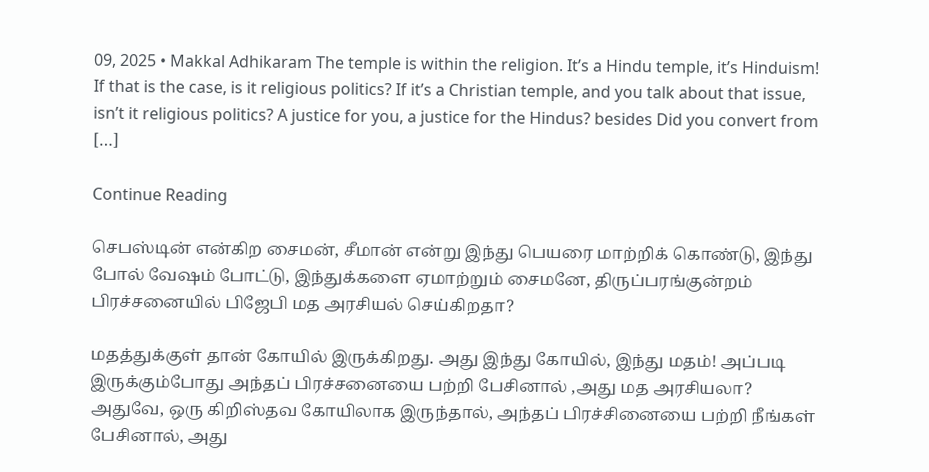09, 2025 • Makkal Adhikaram The temple is within the religion. It’s a Hindu temple, it’s Hinduism! If that is the case, is it religious politics? If it’s a Christian temple, and you talk about that issue, isn’t it religious politics? A justice for you, a justice for the Hindus? besides Did you convert from […]

Continue Reading

செபஸ்டின் என்கிற சைமன், சீமான் என்று இந்து பெயரை மாற்றிக் கொண்டு, இந்து போல் வேஷம் போட்டு, இந்துக்களை ஏமாற்றும் சைமனே, திருப்பரங்குன்றம் பிரச்சனையில் பிஜேபி மத அரசியல் செய்கிறதா?

மதத்துக்குள் தான் கோயில் இருக்கிறது. அது இந்து கோயில், இந்து மதம்! அப்படி இருக்கும்போது அந்தப் பிரச்சனையை பற்றி பேசினால் ,அது மத அரசியலா? அதுவே, ஒரு கிறிஸ்தவ கோயிலாக இருந்தால், அந்தப் பிரச்சினையை பற்றி நீங்கள் பேசினால், அது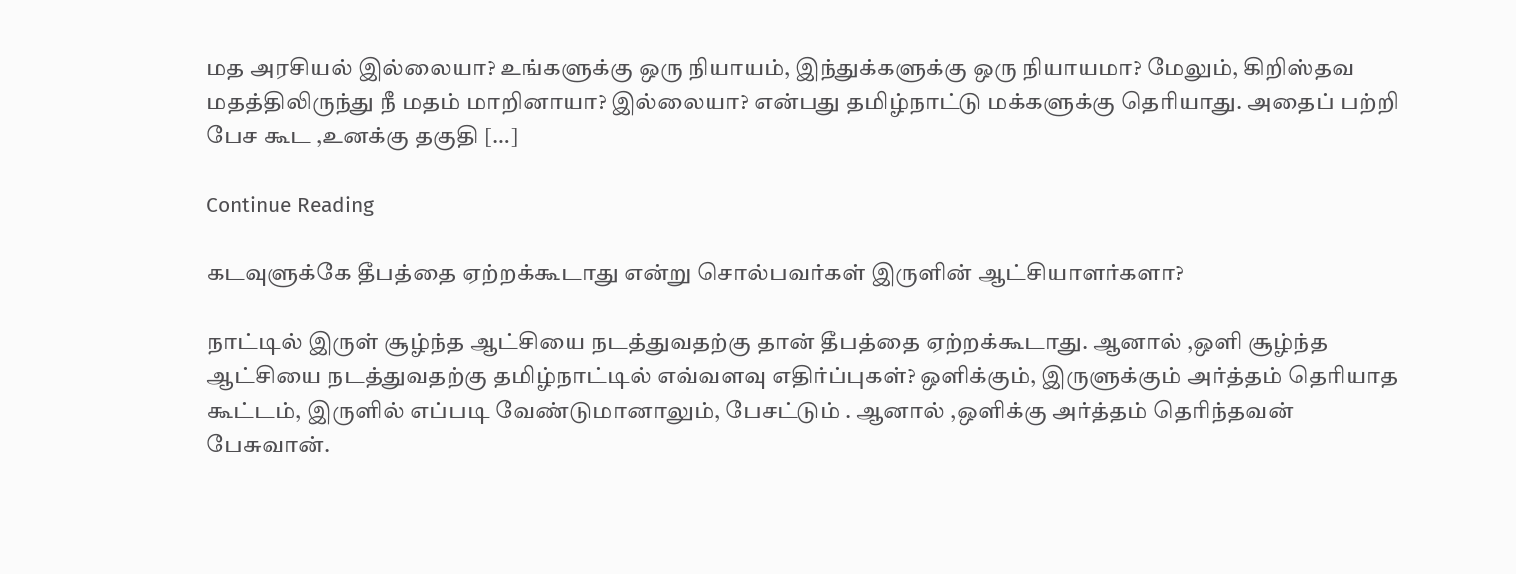மத அரசியல் இல்லையா? உங்களுக்கு ஒரு நியாயம், இந்துக்களுக்கு ஒரு நியாயமா? மேலும், கிறிஸ்தவ மதத்திலிருந்து நீ மதம் மாறினாயா? இல்லையா? என்பது தமிழ்நாட்டு மக்களுக்கு தெரியாது. அதைப் பற்றி பேச கூட ,உனக்கு தகுதி […]

Continue Reading

கடவுளுக்கே தீபத்தை ஏற்றக்கூடாது என்று சொல்பவர்கள் இருளின் ஆட்சியாளர்களா?

நாட்டில் இருள் சூழ்ந்த ஆட்சியை நடத்துவதற்கு தான் தீபத்தை ஏற்றக்கூடாது. ஆனால் ,ஒளி சூழ்ந்த ஆட்சியை நடத்துவதற்கு தமிழ்நாட்டில் எவ்வளவு எதிர்ப்புகள்? ஒளிக்கும், இருளுக்கும் அர்த்தம் தெரியாத கூட்டம், இருளில் எப்படி வேண்டுமானாலும், பேசட்டும் . ஆனால் ,ஒளிக்கு அர்த்தம் தெரிந்தவன் பேசுவான்.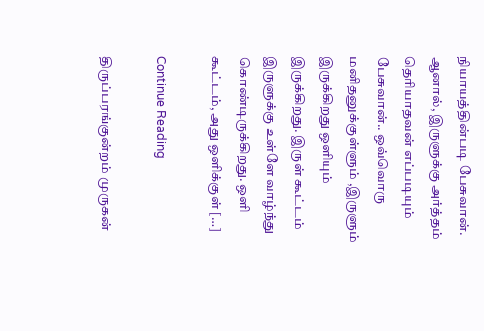நியாயத்தின்படி பேசுவான். ஆனால், இருளுக்கு அர்த்தம் தெரியாதவன் எப்படியும் பேசுவான்.. ஒவ்வொரு மனிதனுக்குள்ளும் ,இருளும் இருக்கிறது ஒளியும் இருக்கிறது. இருள் கூட்டம் இருளுக்கு உள்ளே வாழ்ந்து கொண்டிருக்கிறது. ஒளி கூட்டம், அது ஒளிக்குள் […]

Continue Reading

திருப்பரங்குன்றம் முருகன்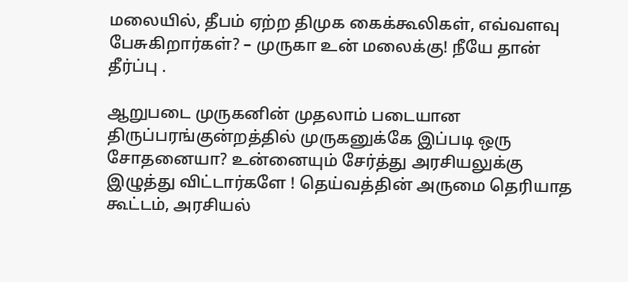மலையில், தீபம் ஏற்ற திமுக கைக்கூலிகள், எவ்வளவு பேசுகிறார்கள்? – முருகா உன் மலைக்கு! நீயே தான் தீர்ப்பு .

ஆறுபடை முருகனின் முதலாம் படையான திருப்பரங்குன்றத்தில் முருகனுக்கே இப்படி ஒரு சோதனையா? உன்னையும் சேர்த்து அரசியலுக்கு இழுத்து விட்டார்களே ! தெய்வத்தின் அருமை தெரியாத கூட்டம், அரசியல்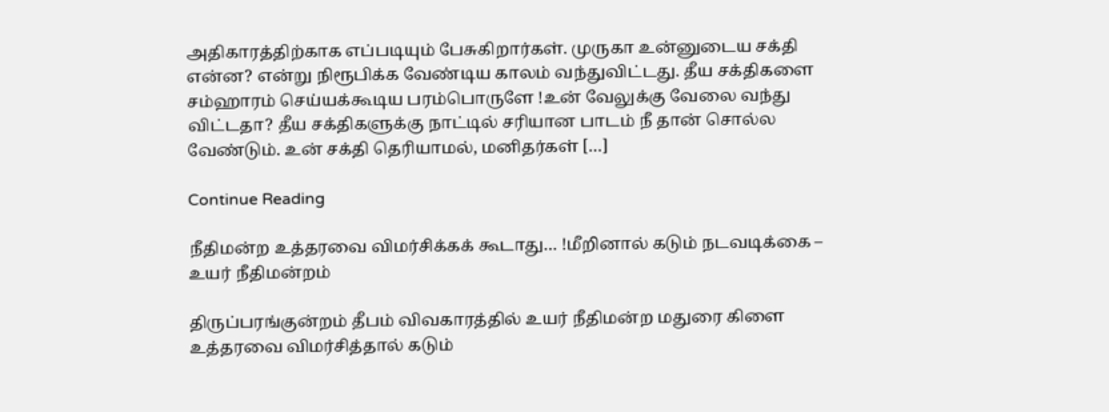அதிகாரத்திற்காக எப்படியும் பேசுகிறார்கள். முருகா உன்னுடைய சக்தி என்ன? என்று நிரூபிக்க வேண்டிய காலம் வந்துவிட்டது. தீய சக்திகளை சம்ஹாரம் செய்யக்கூடிய பரம்பொருளே !உன் வேலுக்கு வேலை வந்து விட்டதா? தீய சக்திகளுக்கு நாட்டில் சரியான பாடம் நீ தான் சொல்ல வேண்டும். உன் சக்தி தெரியாமல், மனிதர்கள் […]

Continue Reading

நீதிமன்ற உத்தரவை விமர்சிக்கக் கூடாது… !மீறினால் கடும் நடவடிக்கை – உயர் நீதிமன்றம்

திருப்பரங்குன்றம் தீபம் விவகாரத்தில் உயர் நீதிமன்ற மதுரை கிளை உத்தரவை விமர்சித்தால் கடும்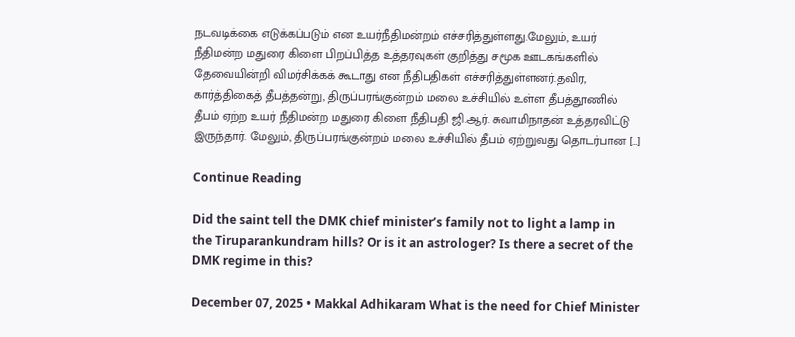நடவடிக்கை எடுக்கப்படும் என உயர்நீதிமன்றம் எச்சரித்துள்ளது.மேலும், உயர் நீதிமன்ற மதுரை கிளை பிறப்பித்த உத்தரவுகள் குறித்து சமூக ஊடகங்களில் தேவையின்றி விமர்சிக்கக் கூடாது என நீதிபதிகள் எச்சரித்துள்ளனர்.தவிர, கார்த்திகைத் தீபத்தன்று, திருப்பரங்குன்றம் மலை உச்சியில் உள்ள தீபத்தூணில் தீபம் ஏற்ற உயர் நீதிமன்ற மதுரை கிளை நீதிபதி ஜி.ஆர். சுவாமிநாதன் உத்தரவிட்டு இருந்தார். மேலும், திருப்பரங்குன்றம் மலை உச்சியில் தீபம் ஏற்றுவது தொடர்பான […]

Continue Reading

Did the saint tell the DMK chief minister’s family not to light a lamp in the Tiruparankundram hills? Or is it an astrologer? Is there a secret of the DMK regime in this?

December 07, 2025 • Makkal Adhikaram What is the need for Chief Minister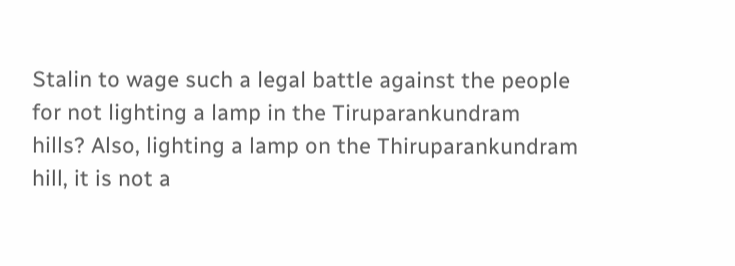Stalin to wage such a legal battle against the people for not lighting a lamp in the Tiruparankundram hills? Also, lighting a lamp on the Thiruparankundram hill, it is not a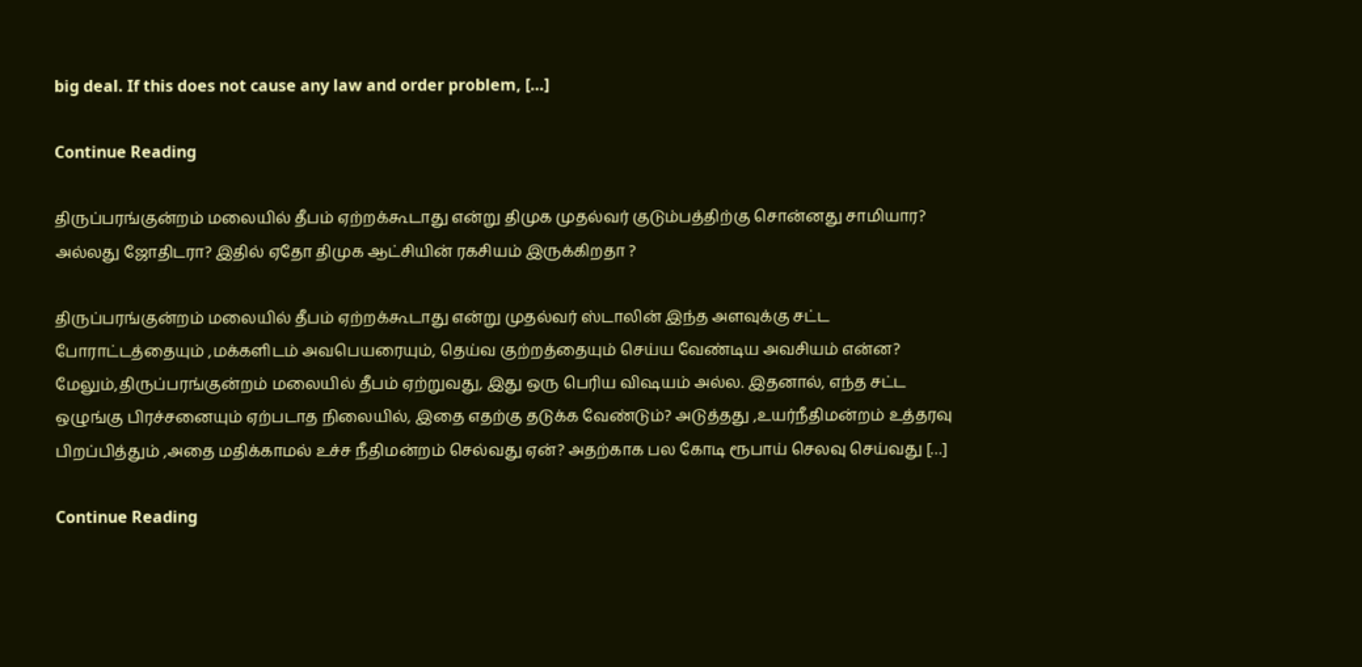big deal. If this does not cause any law and order problem, […]

Continue Reading

திருப்பரங்குன்றம் மலையில் தீபம் ஏற்றக்கூடாது என்று திமுக முதல்வர் குடும்பத்திற்கு சொன்னது சாமியார? அல்லது ஜோதிடரா? இதில் ஏதோ திமுக ஆட்சியின் ரகசியம் இருக்கிறதா ?

திருப்பரங்குன்றம் மலையில் தீபம் ஏற்றக்கூடாது என்று முதல்வர் ஸ்டாலின் இந்த அளவுக்கு சட்ட போராட்டத்தையும் ,மக்களிடம் அவபெயரையும், தெய்வ குற்றத்தையும் செய்ய வேண்டிய அவசியம் என்ன? மேலும்,திருப்பரங்குன்றம் மலையில் தீபம் ஏற்றுவது, இது ஒரு பெரிய விஷயம் அல்ல. இதனால், எந்த சட்ட ஒழுங்கு பிரச்சனையும் ஏற்படாத நிலையில், இதை எதற்கு தடுக்க வேண்டும்? அடுத்தது ,உயர்நீதிமன்றம் உத்தரவு பிறப்பித்தும் ,அதை மதிக்காமல் உச்ச நீதிமன்றம் செல்வது ஏன்? அதற்காக பல கோடி ரூபாய் செலவு செய்வது […]

Continue Reading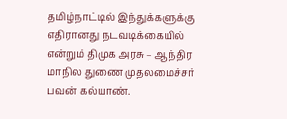தமிழ்நாட்டில் இந்துக்களுக்கு எதிரானது நடவடிக்கையில் என்றும் திமுக அரசு – ஆந்திர மாநில துணை முதலமைச்சர் பவன் கல்யாண்.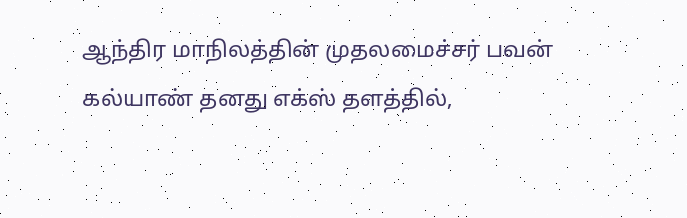ஆந்திர மாநிலத்தின் முதலமைச்சர் பவன் கல்யாண் தனது எக்ஸ் தளத்தில்,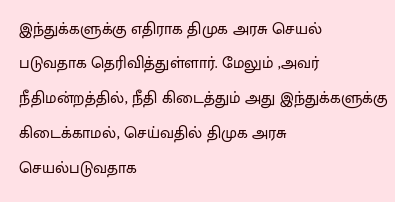இந்துக்களுக்கு எதிராக திமுக அரசு செயல் படுவதாக தெரிவித்துள்ளார். மேலும் ,அவர் நீதிமன்றத்தில், நீதி கிடைத்தும் அது இந்துக்களுக்கு கிடைக்காமல், செய்வதில் திமுக அரசு செயல்படுவதாக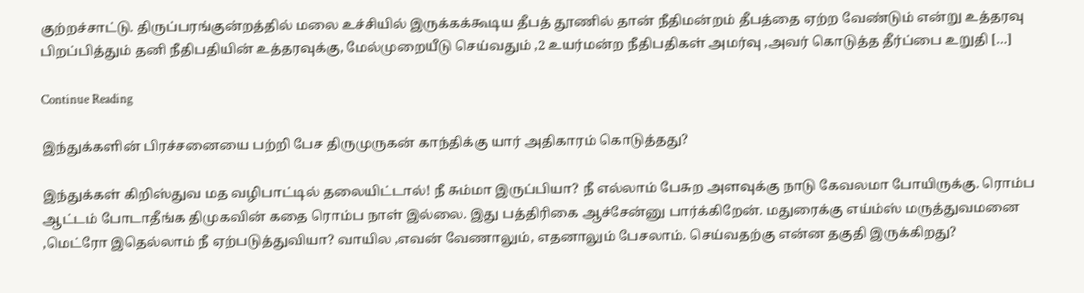குற்றச்சாட்டு. திருப்பரங்குன்றத்தில் மலை உச்சியில் இருக்கக்கூடிய தீபத் தூணில் தான் நீதிமன்றம் தீபத்தை ஏற்ற வேண்டும் என்று உத்தரவு பிறப்பித்தும் தனி நீதிபதியின் உத்தரவுக்கு, மேல்முறையீடு செய்வதும் ,2 உயர்மன்ற நீதிபதிகள் அமர்வு ,அவர் கொடுத்த தீர்ப்பை உறுதி […]

Continue Reading

இந்துக்களின் பிரச்சனையை பற்றி பேச திருமுருகன் காந்திக்கு யார் அதிகாரம் கொடுத்தது?

இந்துக்கள் கிறிஸ்துவ மத வழிபாட்டில் தலையிட்டால்! நீ சும்மா இருப்பியா? நீ எல்லாம் பேசுற அளவுக்கு நாடு கேவலமா போயிருக்கு. ரொம்ப ஆட்டம் போடாதீங்க திமுகவின் கதை ரொம்ப நாள் இல்லை. இது பத்திரிகை ஆச்சேன்னு பார்க்கிறேன். மதுரைக்கு எய்ம்ஸ் மருத்துவமனை ,மெட்ரோ இதெல்லாம் நீ ஏற்படுத்துவியா? வாயில ,எவன் வேணாலும், எதனாலும் பேசலாம். செய்வதற்கு என்ன தகுதி இருக்கிறது?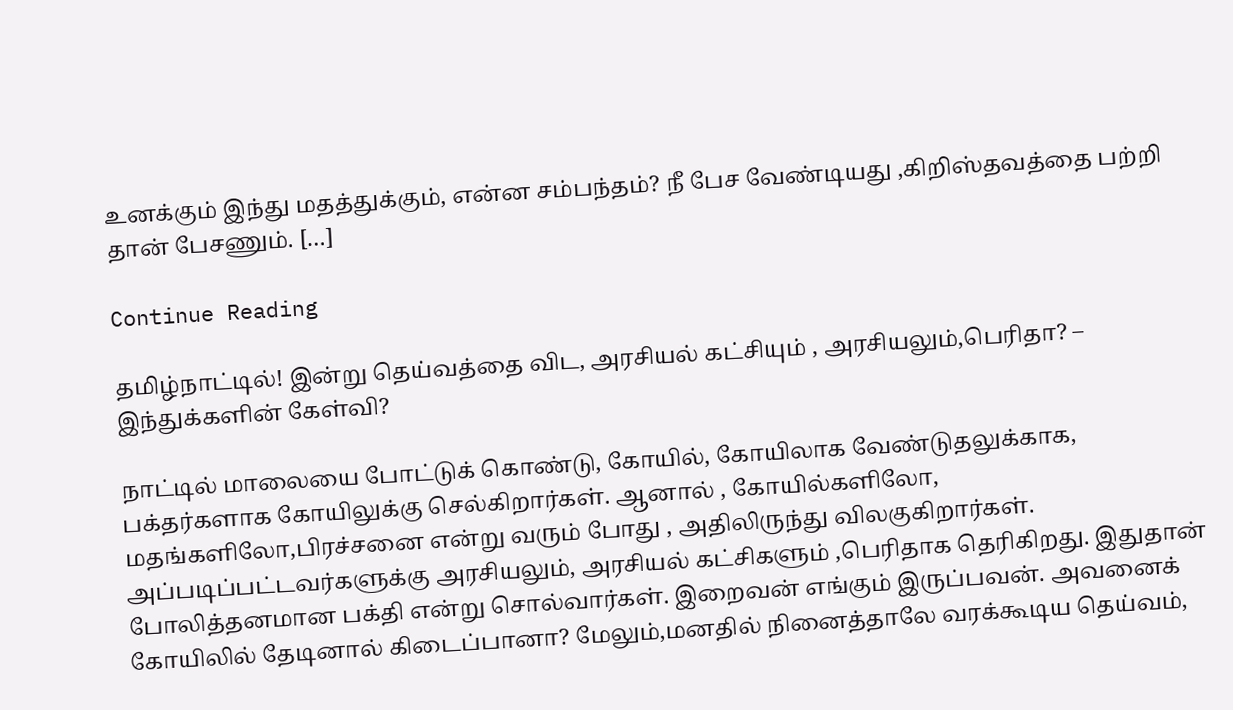உனக்கும் இந்து மதத்துக்கும், என்ன சம்பந்தம்? நீ பேச வேண்டியது ,கிறிஸ்தவத்தை பற்றி தான் பேசணும். […]

Continue Reading

தமிழ்நாட்டில்! இன்று தெய்வத்தை விட, அரசியல் கட்சியும் , அரசியலும்,பெரிதா? – இந்துக்களின் கேள்வி?

நாட்டில் மாலையை போட்டுக் கொண்டு, கோயில், கோயிலாக வேண்டுதலுக்காக, பக்தர்களாக கோயிலுக்கு செல்கிறார்கள். ஆனால் , கோயில்களிலோ, மதங்களிலோ,பிரச்சனை என்று வரும் போது , அதிலிருந்து விலகுகிறார்கள். அப்படிப்பட்டவர்களுக்கு அரசியலும், அரசியல் கட்சிகளும் ,பெரிதாக தெரிகிறது. இதுதான் போலித்தனமான பக்தி என்று சொல்வார்கள். இறைவன் எங்கும் இருப்பவன். அவனைக் கோயிலில் தேடினால் கிடைப்பானா? மேலும்,மனதில் நினைத்தாலே வரக்கூடிய தெய்வம்,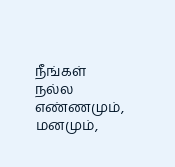நீங்கள் நல்ல எண்ணமும், மனமும்,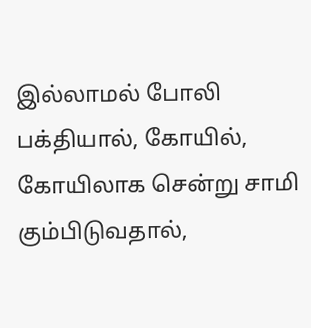இல்லாமல் போலி பக்தியால், கோயில், கோயிலாக சென்று சாமி கும்பிடுவதால்,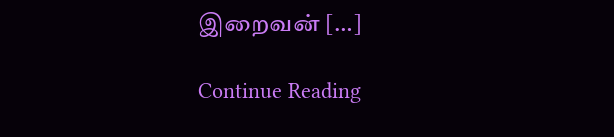இறைவன் […]

Continue Reading